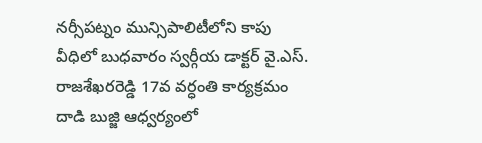నర్సీపట్నం మున్సిపాలిటీలోని కాపు వీధిలో బుధవారం స్వర్గీయ డాక్టర్ వై.ఎస్. రాజశేఖరరెడ్డి 17వ వర్ధంతి కార్యక్రమం దాడి బుజ్జి ఆధ్వర్యంలో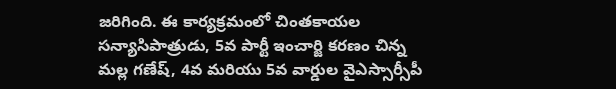జరిగింది. ఈ కార్యక్రమంలో చింతకాయల సన్యాసిపాత్రుడు, 5వ పార్టీ ఇంచార్జి కరణం చిన్న మల్ల గణేష్, 4వ మరియు 5వ వార్డుల వైఎస్సార్సీపీ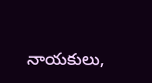నాయకులు,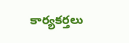కార్యకర్తలు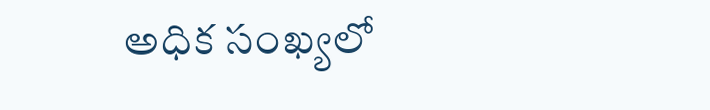అధిక సంఖ్యలో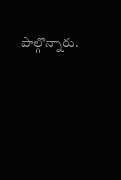పాల్గొన్నారు.